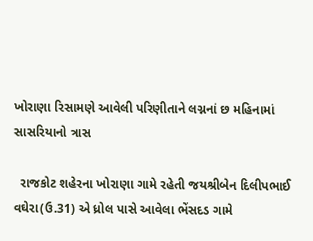ખોરાણા રિસામણે આવેલી પરિણીતાને લગ્નનાં છ મહિનામાં સાસરિયાનો ત્રાસ

  રાજકોટ શહેરના ખોરાણા ગામે રહેતી જયશ્રીબેન દિલીપભાઈ વઘેરા(ઉ.31) એ ધ્રોલ પાસે આવેલા ભેંસદડ ગામે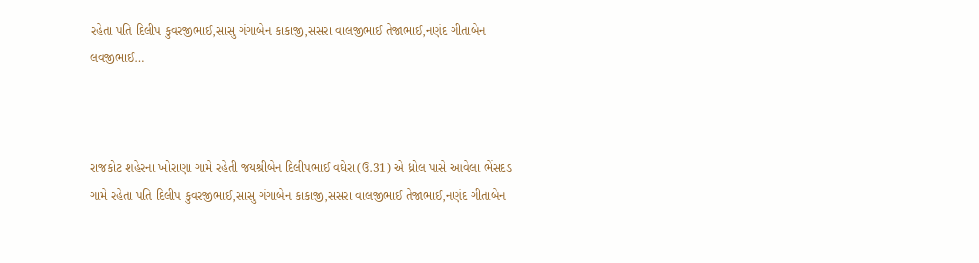રહેતા પતિ દિલીપ કુવરજીભાઈ,સાસુ ગંગાબેન કાકાજી,સસરા વાલજીભાઈ તેજાભાઈ,નણંદ ગીતાબેન લવજીભાઈ…



રાજકોટ શહેરના ખોરાણા ગામે રહેતી જયશ્રીબેન દિલીપભાઈ વઘેરા(ઉ.31) એ ધ્રોલ પાસે આવેલા ભેંસદડ ગામે રહેતા પતિ દિલીપ કુવરજીભાઈ,સાસુ ગંગાબેન કાકાજી,સસરા વાલજીભાઈ તેજાભાઈ,નણંદ ગીતાબેન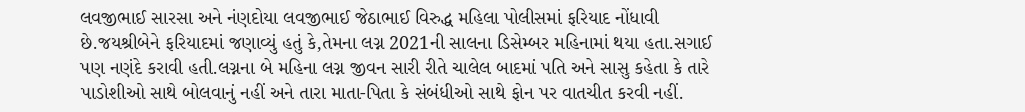લવજીભાઈ સારસા અને નંણદોયા લવજીભાઈ જેઠાભાઈ વિરુદ્ધ મહિલા પોલીસમાં ફરિયાદ નોંધાવી છે.જયશ્રીબેને ફરિયાદમાં જણાવ્યું હતું કે,તેમના લગ્ન 2021ની સાલના ડિસેમ્બર મહિનામાં થયા હતા.સગાઈ પણ નણંદે કરાવી હતી.લગ્નના બે મહિના લગ્ન જીવન સારી રીતે ચાલેલ બાદમાં પતિ અને સાસુ કહેતા કે તારે પાડોશીઓ સાથે બોલવાનું નહીં અને તારા માતા-પિતા કે સંબંધીઓ સાથે ફોન પર વાતચીત કરવી નહીં.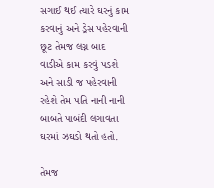સગાઈ થઈ ત્યારે ઘરનું કામ કરવાનું અને ડ્રેસ પહેરવાની છૂટ તેમજ લગ્ન બાદ વાડીએ કામ કરવું પડશે અને સાડી જ પહેરવાની રહેશે તેમ પતિ નાની નાની બાબતે પાબંદી લગાવતા ઘરમાં ઝઘડો થતો હતો.

તેમજ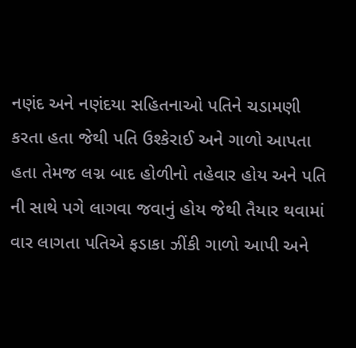નણંદ અને નણંદયા સહિતનાઓ પતિને ચડામણી કરતા હતા જેથી પતિ ઉશ્કેરાઈ અને ગાળો આપતા હતા તેમજ લગ્ન બાદ હોળીનો તહેવાર હોય અને પતિ ની સાથે પગે લાગવા જવાનું હોય જેથી તૈયાર થવામાં વાર લાગતા પતિએ ફડાકા ઝીંકી ગાળો આપી અને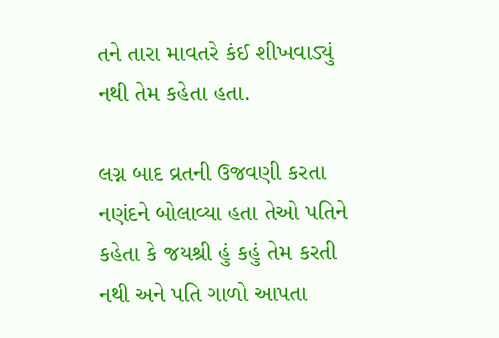તને તારા માવતરે કંઈ શીખવાડ્યું નથી તેમ કહેતા હતા.

લગ્ન બાદ વ્રતની ઉજવણી કરતા નણંદને બોલાવ્યા હતા તેઓ પતિને કહેતા કે જયશ્રી હું કહું તેમ કરતી નથી અને પતિ ગાળો આપતા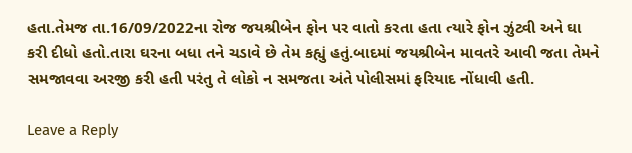હતા.તેમજ તા.16/09/2022ના રોજ જયશ્રીબેન ફોન પર વાતો કરતા હતા ત્યારે ફોન ઝુંટ્વી અને ઘા કરી દીધો હતો.તારા ઘરના બધા તને ચડાવે છે તેમ કહ્યું હતું.બાદમાં જયશ્રીબેન માવતરે આવી જતા તેમને સમજાવવા અરજી કરી હતી પરંતુ તે લોકો ન સમજતા અંતે પોલીસમાં ફરિયાદ નોંધાવી હતી.

Leave a Reply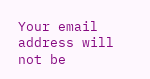Your email address will not be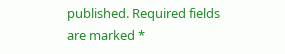published. Required fields are marked *